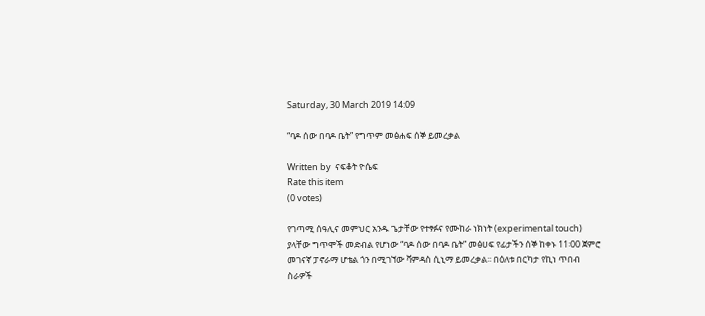Saturday, 30 March 2019 14:09

“ባዶ ሰው በባዶ ቤት” የግጥም መፅሐፍ ሰኞ ይመረቃል

Written by  ናፍቆት ዮሴፍ
Rate this item
(0 votes)

የገጣሚ ሰዓሊና መምህር አንዱ ጌታቸው የተፃፉና የሙከራ ነክነት (experimental touch) ያላቸው ግጥሞች መድብል የሆነው “ባዶ ሰው በባዶ ቤት” መፅሀፍ የፊታችን ሰኞ ከቀኑ 11፡00 ጀምሮ መገናኛ ፓኖራማ ሆቴል ጎን በሚገኘው ቫምዳስ ሲኒማ ይመረቃል፡፡ በዕለቱ በርካታ የኪነ ጥበብ ስራዎች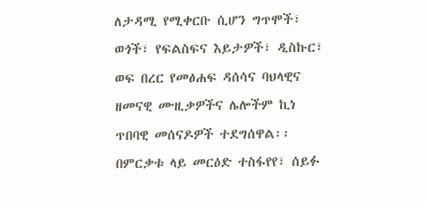ለታዳሚ የሚቀርቡ ሲሆን ግጥሞች፣ ወጎች፣ የፍልስፍና እይታዎች፣ ዲስኩር፣ ወፍ በረር የመፅሐፍ ዳሰሳና ባህላዊና ዘመናዊ ሙዚቃዎችና ሌሎችም ኪነ ጥበባዊ መሰናዶዎች ተደግሰዋል፡፡ በምርቃቱ ላይ መርዕድ ተስፋየየ፣ ሰይፉ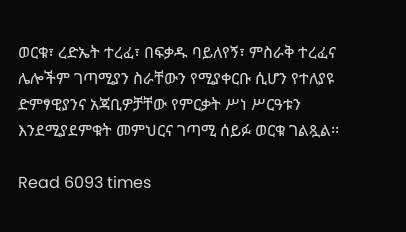ወርቁ፣ ረድኤት ተረፈ፣ በፍቃዱ ባይለየኝ፣ ምስራቅ ተረፈና ሌሎችም ገጣሚያን ስራቸውን የሚያቀርቡ ሲሆን የተለያዩ ድምፃዊያንና አጃቢዎቻቸው የምርቃት ሥነ ሥርዓቱን እንደሚያደምቁት መምህርና ገጣሚ ሰይፉ ወርቁ ገልጿል፡፡

Read 6093 times